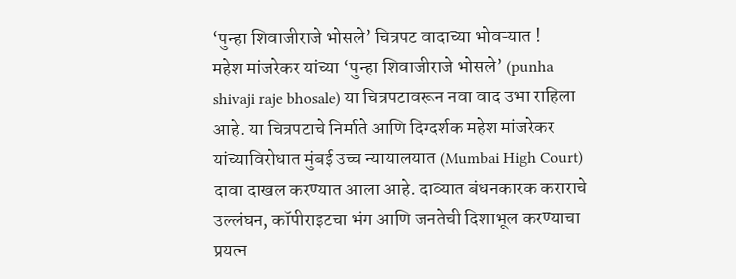‘पुन्हा शिवाजीराजे भोसले’ चित्रपट वादाच्या भोवऱ्यात !
महेश मांजरेकर यांच्या ‘पुन्हा शिवाजीराजे भोसले’ (punha shivaji raje bhosale) या चित्रपटावरून नवा वाद उभा राहिला आहे. या चित्रपटाचे निर्माते आणि दिग्दर्शक महेश मांजरेकर यांच्याविरोधात मुंबई उच्च न्यायालयात (Mumbai High Court) दावा दाखल करण्यात आला आहे. दाव्यात बंधनकारक कराराचे उल्लंघन, कॉपीराइटचा भंग आणि जनतेची दिशाभूल करण्याचा प्रयत्न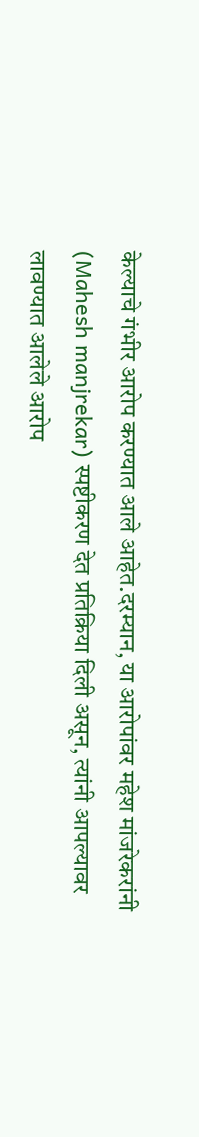केल्याचे गंभीर आरोप करण्यात आले आहेत.दरम्यान, या आरोपांवर महेश मांजरेकरांनी (Mahesh manjrekar) स्पष्टीकरण देत प्रतिक्रिया दिली असून, त्यांनी आपल्यावर लावण्यात आलेले आरोप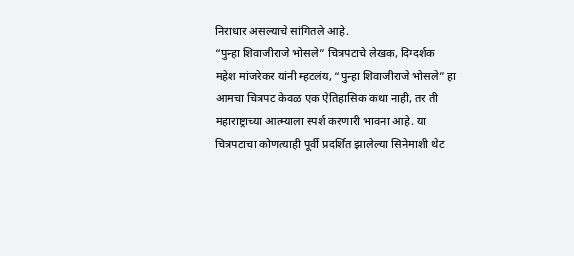निराधार असल्याचे सांगितले आहे.
“पुन्हा शिवाजीराजे भोसले” चित्रपटाचे लेखक, दिग्दर्शक महेश मांजरेकर यांनी म्हटलंय, “पुन्हा शिवाजीराजे भोसले” हा आमचा चित्रपट केवळ एक ऐतिहासिक कथा नाही, तर ती महाराष्ट्राच्या आत्म्याला स्पर्श करणारी भावना आहे. या चित्रपटाचा कोणत्याही पूर्वी प्रदर्शित झालेल्या सिनेमाशी थेट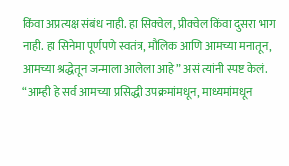किंवा अप्रत्यक्ष संबंध नाही. हा सिक्वेल, प्रीक्वेल किंवा दुसरा भाग नाही. हा सिनेमा पूर्णपणे स्वतंत्र, मौलिक आणि आमच्या मनातून, आमच्या श्रद्धेतून जन्माला आलेला आहे” असं त्यांनी स्पष्ट केलं.
“आम्ही हे सर्व आमच्या प्रसिद्धी उपक्रमांमधून, माध्यमांमधून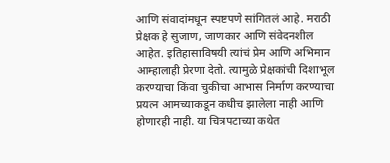आणि संवादांमधून स्पष्टपणे सांगितलं आहे. मराठी प्रेक्षक हे सुजाण, जाणकार आणि संवेदनशील आहेत. इतिहासाविषयी त्यांचं प्रेम आणि अभिमान आम्हालाही प्रेरणा देतो. त्यामुळे प्रेक्षकांची दिशाभूल करण्याचा किंवा चुकीचा आभास निर्माण करण्याचा प्रयत्न आमच्याकडून कधीच झालेला नाही आणि होणारही नाही. या चित्रपटाच्या कथेत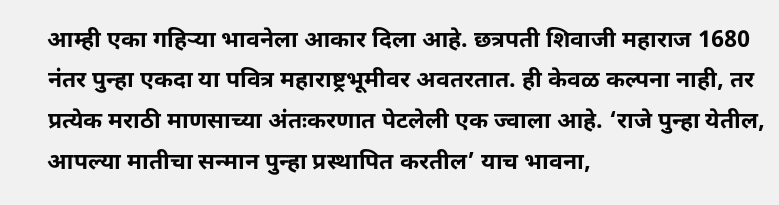आम्ही एका गहिऱ्या भावनेला आकार दिला आहे. छत्रपती शिवाजी महाराज 1680 नंतर पुन्हा एकदा या पवित्र महाराष्ट्रभूमीवर अवतरतात. ही केवळ कल्पना नाही, तर प्रत्येक मराठी माणसाच्या अंतःकरणात पेटलेली एक ज्वाला आहे. ‘राजे पुन्हा येतील, आपल्या मातीचा सन्मान पुन्हा प्रस्थापित करतील’ याच भावना,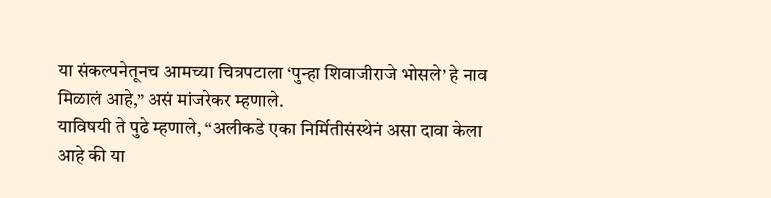या संकल्पनेतूनच आमच्या चित्रपटाला ‘पुन्हा शिवाजीराजे भोसले’ हे नाव मिळालं आहे,” असं मांजरेकर म्हणाले.
याविषयी ते पुढे म्हणाले, “अलीकडे एका निर्मितीसंस्थेनं असा दावा केला आहे की या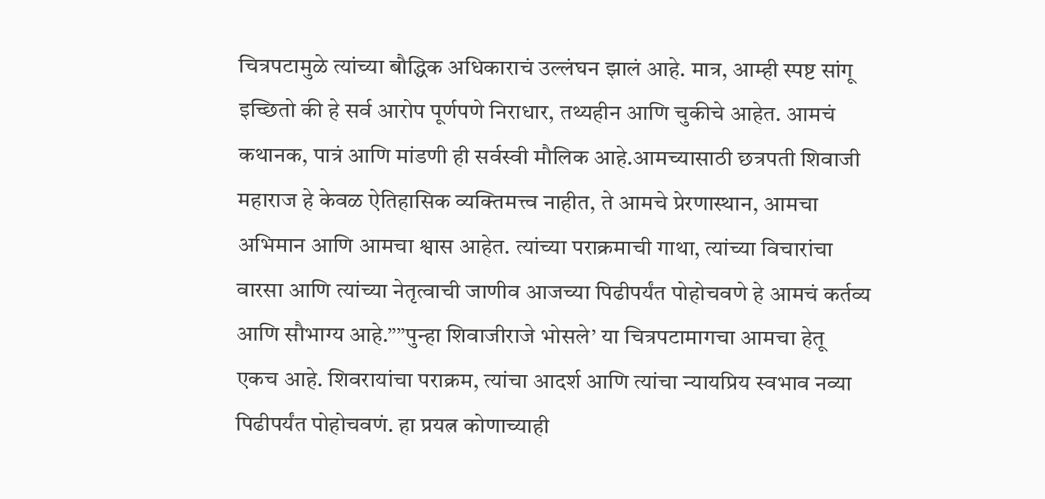चित्रपटामुळे त्यांच्या बौद्धिक अधिकाराचं उल्लंघन झालं आहे. मात्र, आम्ही स्पष्ट सांगू इच्छितो की हे सर्व आरोप पूर्णपणे निराधार, तथ्यहीन आणि चुकीचे आहेत. आमचं कथानक, पात्रं आणि मांडणी ही सर्वस्वी मौलिक आहे.आमच्यासाठी छत्रपती शिवाजी महाराज हे केवळ ऐतिहासिक व्यक्तिमत्त्व नाहीत, ते आमचे प्रेरणास्थान, आमचा अभिमान आणि आमचा श्वास आहेत. त्यांच्या पराक्रमाची गाथा, त्यांच्या विचारांचा वारसा आणि त्यांच्या नेतृत्वाची जाणीव आजच्या पिढीपर्यंत पोहोचवणे हे आमचं कर्तव्य आणि सौभाग्य आहे.””पुन्हा शिवाजीराजे भोसले’ या चित्रपटामागचा आमचा हेतू एकच आहे. शिवरायांचा पराक्रम, त्यांचा आदर्श आणि त्यांचा न्यायप्रिय स्वभाव नव्या पिढीपर्यंत पोहोचवणं. हा प्रयत्न कोणाच्याही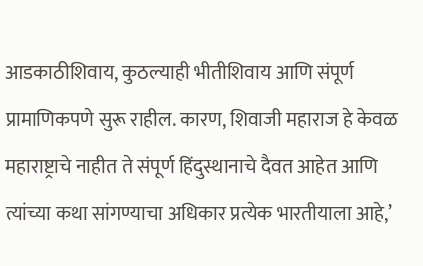आडकाठीशिवाय, कुठल्याही भीतीशिवाय आणि संपूर्ण प्रामाणिकपणे सुरू राहील. कारण, शिवाजी महाराज हे केवळ महाराष्ट्राचे नाहीत ते संपूर्ण हिंदुस्थानाचे दैवत आहेत आणि त्यांच्या कथा सांगण्याचा अधिकार प्रत्येक भारतीयाला आहे,’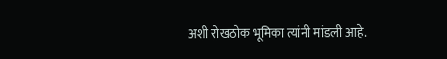अशी रोखठोक भूमिका त्यांनी मांडली आहे.